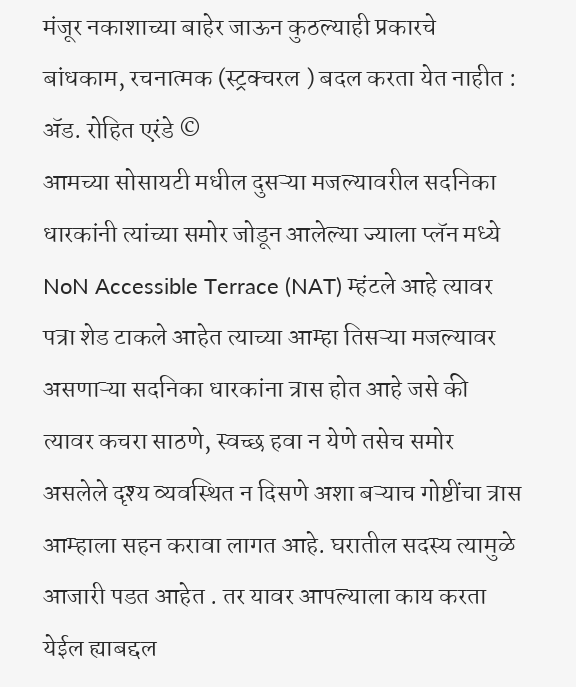मंजूर नकाशाच्या बाहेर जाऊन कुठल्याही प्रकारचे बांधकाम, रचनात्मक (स्ट्रक्चरल ) बदल करता येत नाहीत : ॲड. रोहित एरंडे ©
आमच्या सोसायटी मधील दुसऱ्या मजल्यावरील सदनिका धारकांनी त्यांच्या समोर जोडून आलेल्या ज्याला प्लॅन मध्ये NoN Accessible Terrace (NAT) म्हंटले आहे त्यावर पत्रा शेड टाकले आहेत त्याच्या आम्हा तिसऱ्या मजल्यावर असणाऱ्या सदनिका धारकांना त्रास होत आहे जसे की त्यावर कचरा साठणे, स्वच्छ हवा न येणे तसेच समोर असलेले दृश्य व्यवस्थित न दिसणे अशा बऱ्याच गोष्टींचा त्रास आम्हाला सहन करावा लागत आहे. घरातील सदस्य त्यामुळे आजारी पडत आहेत . तर यावर आपल्याला काय करता येईल ह्याबद्दल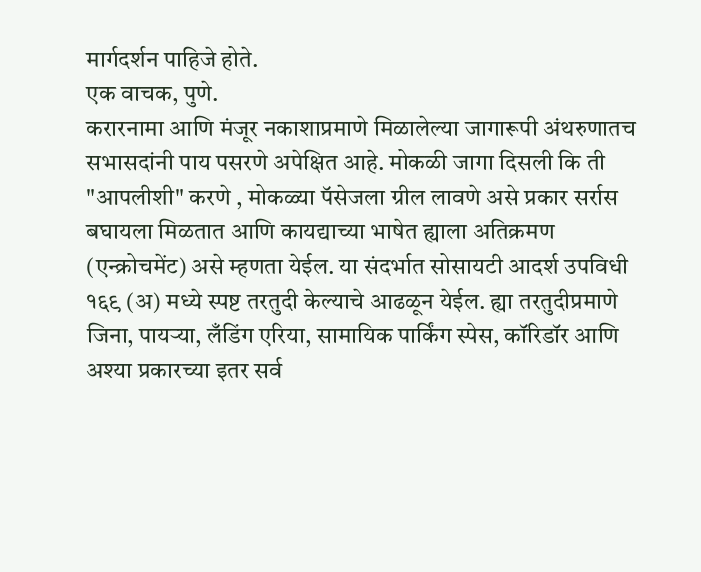मार्गदर्शन पाहिजे होते.
एक वाचक, पुणे.
करारनामा आणि मंजूर नकाशाप्रमाणे मिळालेल्या जागारूपी अंथरुणातच सभासदांनी पाय पसरणे अपेक्षित आहे. मोकळी जागा दिसली कि ती "आपलीशी" करणे , मोकळ्या पॅसेजला ग्रील लावणे असे प्रकार सर्रास बघायला मिळतात आणि कायद्याच्या भाषेत ह्याला अतिक्रमण (एन्क्रोचमेंट) असे म्हणता येईल. या संदर्भात सोसायटी आदर्श उपविधी १६९ (अ) मध्ये स्पष्ट तरतुदी केल्याचे आढळून येईल. ह्या तरतुदीप्रमाणे जिना, पायऱ्या, लँडिंग एरिया, सामायिक पार्किंग स्पेस, कॉरिडॉर आणि अश्या प्रकारच्या इतर सर्व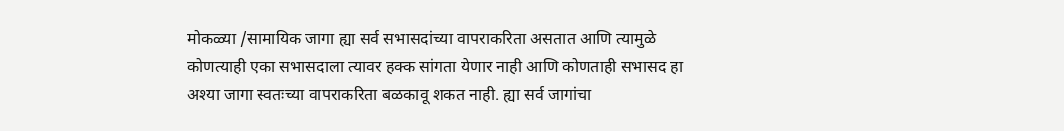मोकळ्या /सामायिक जागा ह्या सर्व सभासदांच्या वापराकरिता असतात आणि त्यामुळे कोणत्याही एका सभासदाला त्यावर हक्क सांगता येणार नाही आणि कोणताही सभासद हा अश्या जागा स्वतःच्या वापराकरिता बळकावू शकत नाही. ह्या सर्व जागांचा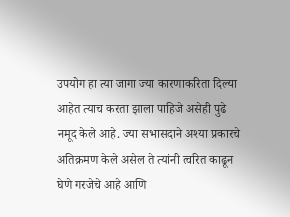उपयोग हा त्या जागा ज्या कारणाकरिता दिल्या आहेत त्याच करता झाला पाहिजे असेही पुढे नमूद केले आहे. ज्या सभासदाने अश्या प्रकारचे अतिक्रमण केले असेल ते त्यांनी त्वरित काढून घेणे गरजेचे आहे आणि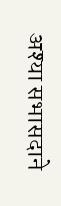अश्या सभासदाने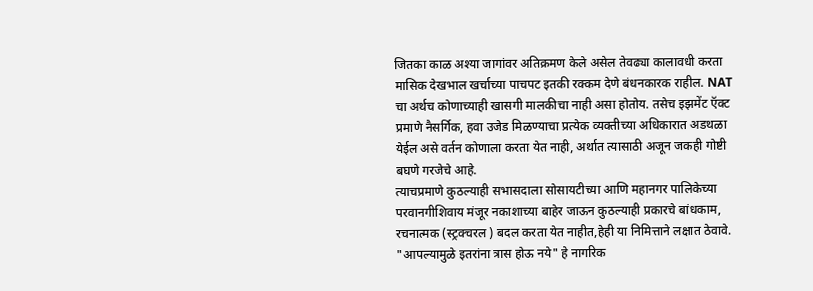जितका काळ अश्या जागांवर अतिक्रमण केले असेल तेवढ्या कालावधी करता मासिक देखभाल खर्चाच्या पाचपट इतकी रक्कम देणे बंधनकारक राहील. NAT चा अर्थच कोणाच्याही खासगी मालकीचा नाही असा होतोय. तसेच इझमेंट ऍक्ट प्रमाणे नैसर्गिक, हवा उजेड मिळण्याचा प्रत्येक व्यक्तीच्या अधिकारात अडथळा येईल असे वर्तन कोणाला करता येत नाही, अर्थात त्यासाठी अजून जकही गोष्टी बघणे गरजेचे आहे.
त्याचप्रमाणे कुठल्याही सभासदाला सोसायटीच्या आणि महानगर पालिकेच्या परवानगीशिवाय मंजूर नकाशाच्या बाहेर जाऊन कुठल्याही प्रकारचे बांधकाम, रचनात्मक (स्ट्रक्चरल ) बदल करता येत नाहीत,हेही या निमित्ताने लक्षात ठेवावे.
"आपल्यामुळे इतरांना त्रास होऊ नये" हे नागरिक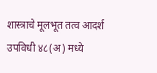शास्त्राचे मूलभूत तत्व आदर्श उपविधी ४८(अ) मध्ये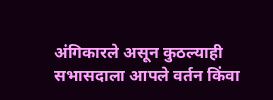अंगिकारले असून कुठल्याही सभासदाला आपले वर्तन किंवा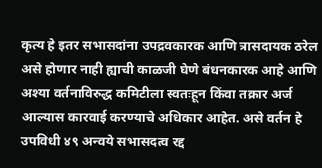कृत्य हे इतर सभासदांना उपद्रवकारक आणि त्रासदायक ठरेल असे होणार नाही ह्याची काळजी घेणे बंधनकारक आहे आणि अश्या वर्तनाविरुद्ध कमिटीला स्वतःहून किंवा तक्रार अर्ज आल्यास कारवाई करण्याचे अधिकार आहेत. असे वर्तन हे उपविधी ४९ अन्वये सभासदत्व रद्द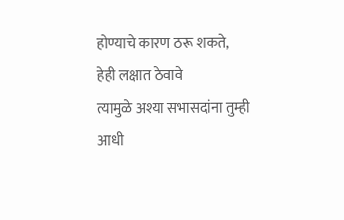होण्याचे कारण ठरू शकते, हेही लक्षात ठेवावे
त्यामुळे अश्या सभासदांना तुम्ही आधी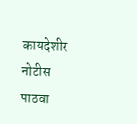कायदेशीर नोटीस पाठवा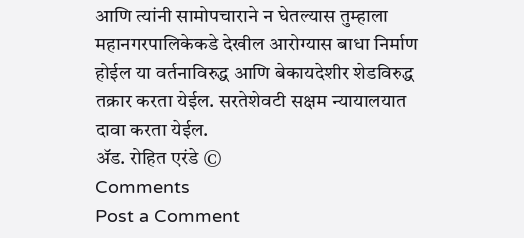आणि त्यांनी सामोपचाराने न घेतल्यास तुम्हाला महानगरपालिकेकडे देखील आरोग्यास बाधा निर्माण होईल या वर्तनाविरुद्ध आणि बेकायदेशीर शेडविरुद्ध तक्रार करता येईल. सरतेशेवटी सक्षम न्यायालयात दावा करता येईल.
ॲड. रोहित एरंडे ©
Comments
Post a Comment